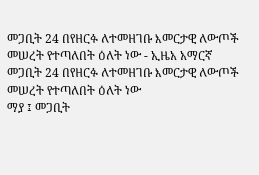መጋቢት 24 በየዘርፉ ለተመዘገቡ እመርታዊ ለውጦች መሠረት የተጣለበት ዕለት ነው - ኢዜአ አማርኛ
መጋቢት 24 በየዘርፉ ለተመዘገቡ እመርታዊ ለውጦች መሠረት የተጣለበት ዕለት ነው
ማያ ፤ መጋቢት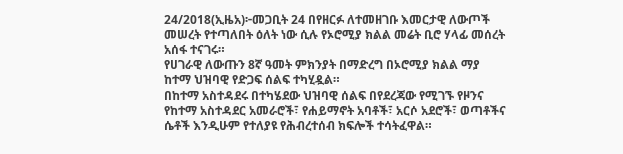24/2018(ኢዜአ)፦መጋቢት 24 በየዘርፉ ለተመዘገቡ እመርታዊ ለውጦች መሠረት የተጣለበት ዕለት ነው ሲሉ የኦሮሚያ ክልል መሬት ቢሮ ሃላፊ መሰረት አሰፋ ተናገሩ።
የሀገራዊ ለውጡን 8ኛ ዓመት ምክንያት በማድረግ በኦሮሚያ ክልል ማያ ከተማ ህዝባዊ የድጋፍ ሰልፍ ተካሂዷል።
በከተማ አስተዳደሩ በተካሄደው ህዝባዊ ሰልፍ በየደረጃው የሚገኙ የዞንና የከተማ አስተዳደር አመራሮች፣ የሐይማኖት አባቶች፣ አርሶ አደሮች፣ ወጣቶችና ሴቶች እንዲሁም የተለያዩ የሕብረተሰብ ክፍሎች ተሳትፈዋል።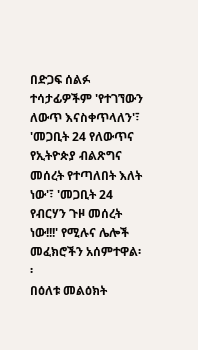በድጋፍ ሰልፉ ተሳታፊዎችም 'የተገኘውን ለውጥ እናስቀጥላለን'፣ 'መጋቢት 24 የለውጥና የኢትዮጵያ ብልጽግና መሰረት የተጣለበት እለት ነው'፣ 'መጋቢት 24 የብርሃን ጉዞ መሰረት ነው!!!' የሚሉና ሌሎች መፈክሮችን አሰምተዋል፡፡
በዕለቱ መልዕክት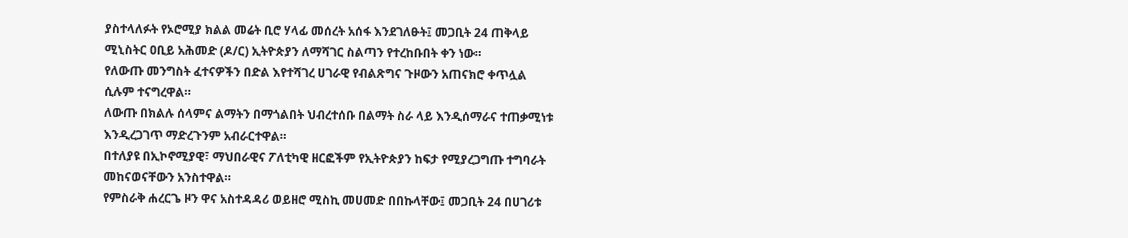ያስተላለፉት የኦሮሚያ ክልል መሬት ቢሮ ሃላፊ መሰረት አሰፋ እንደገለፁት፤ መጋቢት 24 ጠቅላይ ሚኒስትር ዐቢይ አሕመድ (ዶ/ር) ኢትዮጵያን ለማሻገር ስልጣን የተረከቡበት ቀን ነው።
የለውጡ መንግስት ፈተናዎችን በድል እየተሻገረ ሀገራዊ የብልጽግና ጉዞውን አጠናክሮ ቀጥሏል ሲሉም ተናግረዋል።
ለውጡ በክልሉ ሰላምና ልማትን በማጎልበት ህብረተሰቡ በልማት ስራ ላይ እንዲሰማራና ተጠቃሚነቱ እንዲረጋገጥ ማድረጉንም አብራርተዋል።
በተለያዩ በኢኮኖሚያዊ፣ ማህበራዊና ፖለቲካዊ ዘርፎችም የኢትዮጵያን ከፍታ የሚያረጋግጡ ተግባራት መከናወናቸውን አንስተዋል።
የምስራቅ ሐረርጌ ዞን ዋና አስተዳዳሪ ወይዘሮ ሚስኪ መሀመድ በበኩላቸው፤ መጋቢት 24 በሀገሪቱ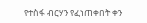የተስፋ ብርሃን የፈነጠቀበት ቀን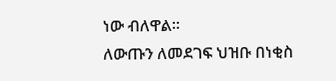ነው ብለዋል።
ለውጡን ለመደገፍ ህዝቡ በነቂስ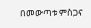በመውጣቱ ምስጋና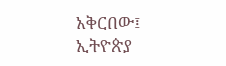አቅርበው፤ ኢትዮጵያ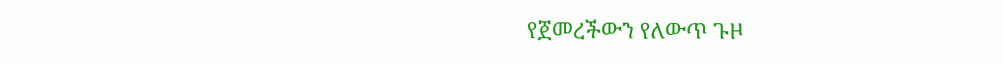የጀመረችውን የለውጥ ጉዞ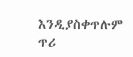እንዲያስቀጥሉም ጥሪ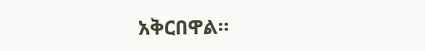አቅርበዋል።